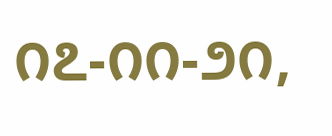೧೭-೧೧-೨೧,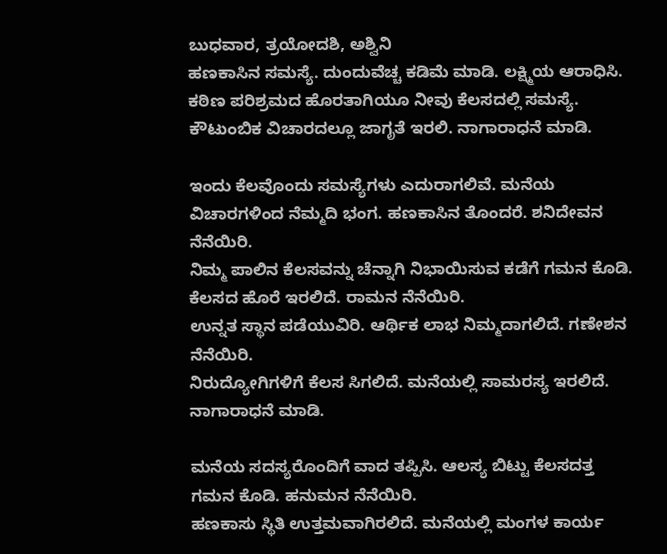ಬುಧವಾರ, ತ್ರಯೋದಶಿ, ಅಶ್ವಿನಿ
ಹಣಕಾಸಿನ ಸಮಸ್ಯೆ. ದುಂದುವೆಚ್ಚ ಕಡಿಮೆ ಮಾಡಿ. ಲಕ್ಷ್ಮಿಯ ಆರಾಧಿಸಿ.
ಕಠಿಣ ಪರಿಶ್ರಮದ ಹೊರತಾಗಿಯೂ ನೀವು ಕೆಲಸದಲ್ಲಿ ಸಮಸ್ಯೆ. ಕೌಟುಂಬಿಕ ವಿಚಾರದಲ್ಲೂ ಜಾಗೃತೆ ಇರಲಿ. ನಾಗಾರಾಧನೆ ಮಾಡಿ.

ಇಂದು ಕೆಲವೊಂದು ಸಮಸ್ಯೆಗಳು ಎದುರಾಗಲಿವೆ. ಮನೆಯ ವಿಚಾರಗಳಿಂದ ನೆಮ್ಮದಿ ಭಂಗ. ಹಣಕಾಸಿನ ತೊಂದರೆ. ಶನಿದೇವನ ನೆನೆಯಿರಿ.
ನಿಮ್ಮ ಪಾಲಿನ ಕೆಲಸವನ್ನು ಚೆನ್ನಾಗಿ ನಿಭಾಯಿಸುವ ಕಡೆಗೆ ಗಮನ ಕೊಡಿ. ಕೆಲಸದ ಹೊರೆ ಇರಲಿದೆ. ರಾಮನ ನೆನೆಯಿರಿ.
ಉನ್ನತ ಸ್ಥಾನ ಪಡೆಯುವಿರಿ. ಆರ್ಥಿಕ ಲಾಭ ನಿಮ್ಮದಾಗಲಿದೆ. ಗಣೇಶನ ನೆನೆಯಿರಿ.
ನಿರುದ್ಯೋಗಿಗಳಿಗೆ ಕೆಲಸ ಸಿಗಲಿದೆ. ಮನೆಯಲ್ಲಿ ಸಾಮರಸ್ಯ ಇರಲಿದೆ. ನಾಗಾರಾಧನೆ ಮಾಡಿ.

ಮನೆಯ ಸದಸ್ಯರೊಂದಿಗೆ ವಾದ ತಪ್ಪಿಸಿ. ಆಲಸ್ಯ ಬಿಟ್ಟು ಕೆಲಸದತ್ತ ಗಮನ ಕೊಡಿ. ಹನುಮನ ನೆನೆಯಿರಿ.
ಹಣಕಾಸು ಸ್ಥಿತಿ ಉತ್ತಮವಾಗಿರಲಿದೆ. ಮನೆಯಲ್ಲಿ ಮಂಗಳ ಕಾರ್ಯ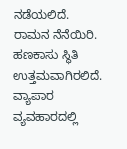ನಡೆಯಲಿದೆ. ರಾಮನ ನೆನೆಯಿರಿ.
ಹಣಕಾಸು ಸ್ಥಿತಿ ಉತ್ತಮವಾಗಿರಲಿದೆ. ವ್ಯಾಪಾರ ವ್ಯವಹಾರದಲ್ಲಿ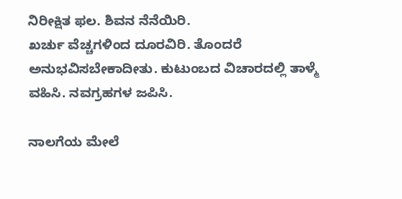ನಿರೀಕ್ಷಿತ ಫಲ. ಶಿವನ ನೆನೆಯಿರಿ.
ಖರ್ಚು ವೆಚ್ಚಗಳಿಂದ ದೂರವಿರಿ. ತೊಂದರೆ ಅನುಭವಿಸಬೇಕಾದೀತು. ಕುಟುಂಬದ ವಿಚಾರದಲ್ಲಿ ತಾಳ್ಮೆ ವಹಿಸಿ. ನವಗ್ರಹಗಳ ಜಪಿಸಿ.

ನಾಲಗೆಯ ಮೇಲೆ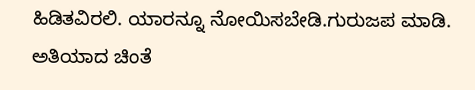ಹಿಡಿತವಿರಲಿ. ಯಾರನ್ನೂ ನೋಯಿಸಬೇಡಿ.ಗುರುಜಪ ಮಾಡಿ.
ಅತಿಯಾದ ಚಿಂತೆ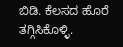ಬಿಡಿ. ಕೆಲಸದ ಹೊರೆ ತಗ್ಗಿಸಿಕೊಳ್ಳಿ.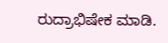ರುದ್ರಾಭಿಷೇಕ ಮಾಡಿ.